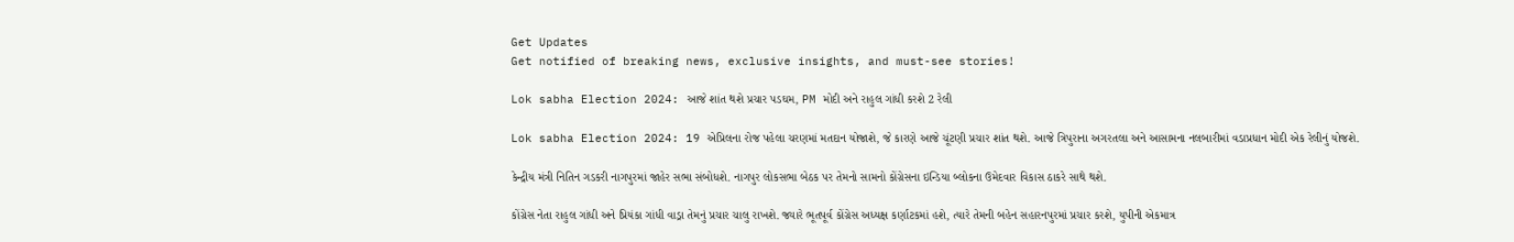Get Updates
Get notified of breaking news, exclusive insights, and must-see stories!

Lok sabha Election 2024: આજે શાંત થશે પ્રચાર પડઘમ, PM મોદી અને રાહુલ ગાંધી કરશે 2 રેલી

Lok sabha Election 2024: 19 એપ્રિલના રોજ પહેલા ચરણમાં મતદાન યોજાશે, જે કારણે આજે ચૂંટણી પ્રચાર શાંત થશે. આજે ત્રિપુરાના અગરતલા અને આસામના નલબારીમાં વડાપ્રધાન મોદી એક રેલીનું યોજશે.

કેન્દ્રીય મંત્રી નિતિન ગડકરી નાગપુરમાં જાહેર સભા સંબોધશે. નાગપુર લોકસભા બેઠક પર તેમનો સામનો કોંગ્રેસના ઇન્ડિયા બ્લોકના ઉમેદવાર વિકાસ ઠાકરે સાથે થશે.

કોંગ્રેસ નેતા રાહુલ ગાંધી અને પ્રિયંકા ગાંધી વાડ્રા તેમનું પ્રચાર ચાલુ રાખશે. જ્યારે ભૂતપૂર્વ કોંગ્રેસ અધ્યક્ષ કર્ણાટકમાં હશે, ત્યારે તેમની બહેન સહારનપુરમાં પ્રચાર કરશે, યુપીની એકમાત્ર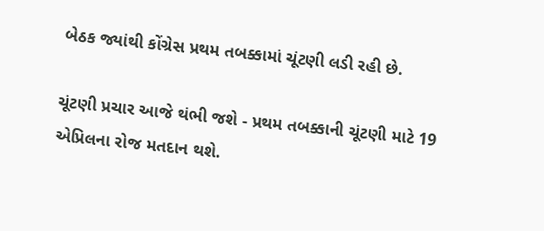બેઠક જ્યાંથી કોંગ્રેસ પ્રથમ તબક્કામાં ચૂંટણી લડી રહી છે.

ચૂંટણી પ્રચાર આજે થંભી જશે - પ્રથમ તબક્કાની ચૂંટણી માટે 19 એપ્રિલના રોજ મતદાન થશે.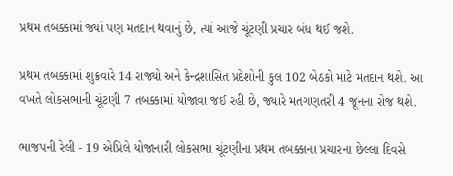પ્રથમ તબક્કામાં જ્યાં પણ મતદાન થવાનું છે, ત્યાં આજે ચૂંટણી પ્રચાર બંધ થઈ જશે.

પ્રથમ તબક્કામાં શુક્રવારે 14 રાજ્યો અને કેન્દ્રશાસિત પ્રદેશોની કુલ 102 બેઠકો માટે મતદાન થશે. આ વખતે લોકસભાની ચૂંટણી 7 તબક્કામાં યોજાવા જઈ રહી છે, જ્યારે મતગણતરી 4 જૂનના રોજ થશે.

ભાજપની રેલી - 19 એપ્રિલે યોજાનારી લોકસભા ચૂંટણીના પ્રથમ તબક્કાના પ્રચારના છેલ્લા દિવસે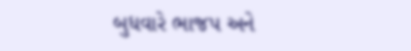બુધવારે ભાજપ અને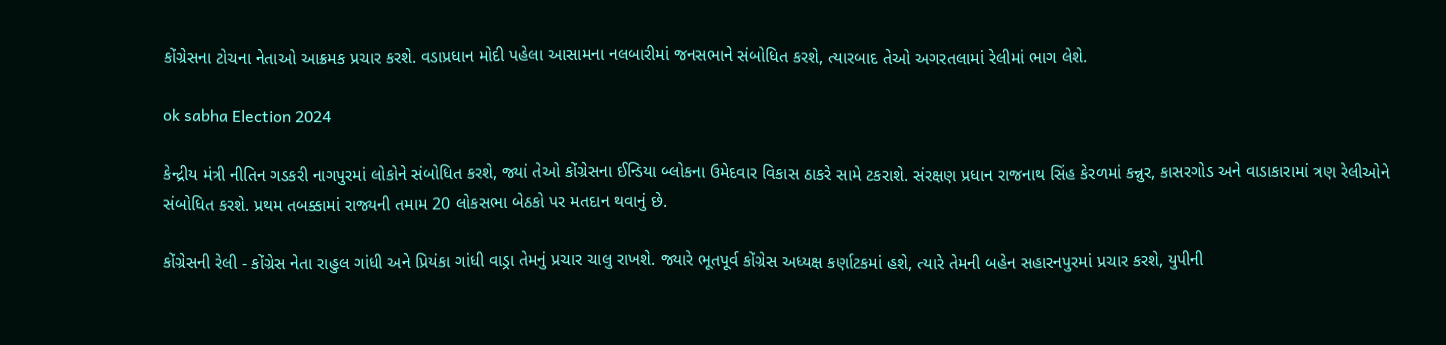કોંગ્રેસના ટોચના નેતાઓ આક્રમક પ્રચાર કરશે. વડાપ્રધાન મોદી પહેલા આસામના નલબારીમાં જનસભાને સંબોધિત કરશે, ત્યારબાદ તેઓ અગરતલામાં રેલીમાં ભાગ લેશે.

ok sabha Election 2024

કેન્દ્રીય મંત્રી નીતિન ગડકરી નાગપુરમાં લોકોને સંબોધિત કરશે, જ્યાં તેઓ કોંગ્રેસના ઈન્ડિયા બ્લોકના ઉમેદવાર વિકાસ ઠાકરે સામે ટકરાશે. સંરક્ષણ પ્રધાન રાજનાથ સિંહ કેરળમાં કન્નુર, કાસરગોડ અને વાડાકારામાં ત્રણ રેલીઓને સંબોધિત કરશે. પ્રથમ તબક્કામાં રાજ્યની તમામ 20 લોકસભા બેઠકો પર મતદાન થવાનું છે.

કોંગ્રેસની રેલી - કોંગ્રેસ નેતા રાહુલ ગાંધી અને પ્રિયંકા ગાંધી વાડ્રા તેમનું પ્રચાર ચાલુ રાખશે. જ્યારે ભૂતપૂર્વ કોંગ્રેસ અધ્યક્ષ કર્ણાટકમાં હશે, ત્યારે તેમની બહેન સહારનપુરમાં પ્રચાર કરશે, યુપીની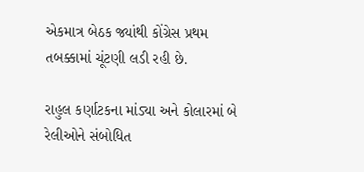એકમાત્ર બેઠક જ્યાંથી કોંગ્રેસ પ્રથમ તબક્કામાં ચૂંટણી લડી રહી છે.

રાહુલ કર્ણાટકના માંડ્યા અને કોલારમાં બે રેલીઓને સંબોધિત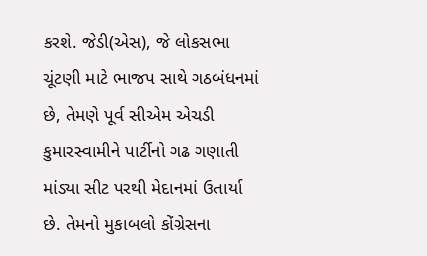કરશે. જેડી(એસ), જે લોકસભા ચૂંટણી માટે ભાજપ સાથે ગઠબંધનમાં છે, તેમણે પૂર્વ સીએમ એચડી કુમારસ્વામીને પાર્ટીનો ગઢ ગણાતી માંડ્યા સીટ પરથી મેદાનમાં ઉતાર્યા છે. તેમનો મુકાબલો કોંગ્રેસના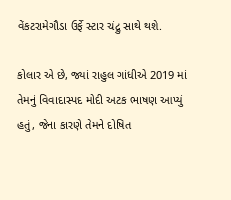વેંકટરામેગૌડા ઉર્ફે સ્ટાર ચંદ્રુ સાથે થશે.

કોલાર એ છે, જ્યાં રાહુલ ગાંધીએ 2019 માં તેમનું વિવાદાસ્પદ મોદી અટક ભાષણ આપ્યું હતું, જેના કારણે તેમને દોષિત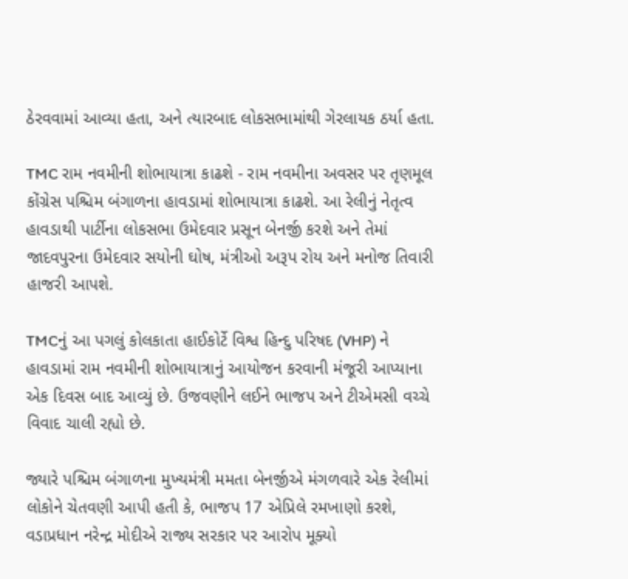ઠેરવવામાં આવ્યા હતા, અને ત્યારબાદ લોકસભામાંથી ગેરલાયક ઠર્યા હતા.

TMC રામ નવમીની શોભાયાત્રા કાઢશે - રામ નવમીના અવસર પર તૃણમૂલ કોંગ્રેસ પશ્ચિમ બંગાળના હાવડામાં શોભાયાત્રા કાઢશે. આ રેલીનું નેતૃત્વ હાવડાથી પાર્ટીના લોકસભા ઉમેદવાર પ્રસૂન બેનર્જી કરશે અને તેમાં જાદવપુરના ઉમેદવાર સયોની ઘોષ, મંત્રીઓ અરૂપ રોય અને મનોજ તિવારી હાજરી આપશે.

TMCનું આ પગલું કોલકાતા હાઈકોર્ટે વિશ્વ હિન્દુ પરિષદ (VHP) ને હાવડામાં રામ નવમીની શોભાયાત્રાનું આયોજન કરવાની મંજૂરી આપ્યાના એક દિવસ બાદ આવ્યું છે. ઉજવણીને લઈને ભાજપ અને ટીએમસી વચ્ચે વિવાદ ચાલી રહ્યો છે.

જ્યારે પશ્ચિમ બંગાળના મુખ્યમંત્રી મમતા બેનર્જીએ મંગળવારે એક રેલીમાં લોકોને ચેતવણી આપી હતી કે, ભાજપ 17 એપ્રિલે રમખાણો કરશે, વડાપ્રધાન નરેન્દ્ર મોદીએ રાજ્ય સરકાર પર આરોપ મૂક્યો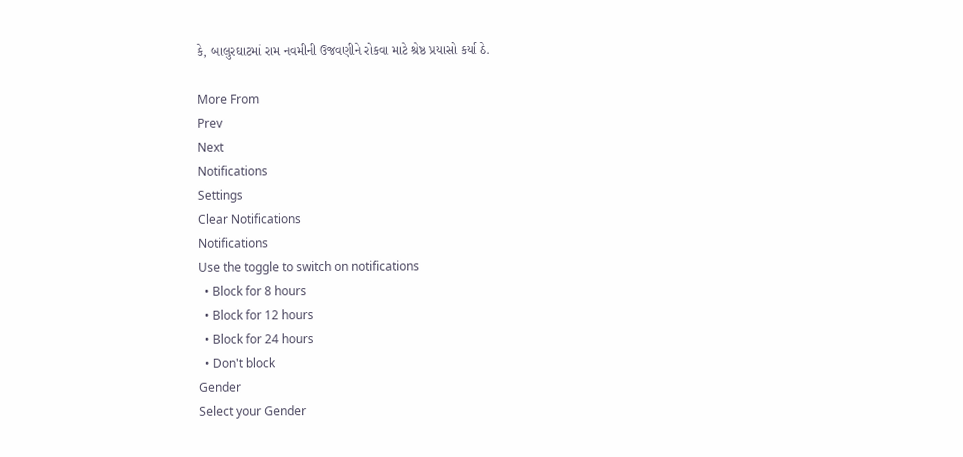કે, બાલુરઘાટમાં રામ નવમીની ઉજવણીને રોકવા માટે શ્રેષ્ઠ પ્રયાસો કર્યા ઠે.

More From
Prev
Next
Notifications
Settings
Clear Notifications
Notifications
Use the toggle to switch on notifications
  • Block for 8 hours
  • Block for 12 hours
  • Block for 24 hours
  • Don't block
Gender
Select your Gender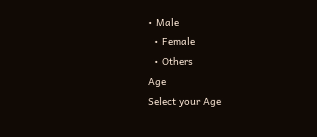• Male
  • Female
  • Others
Age
Select your Age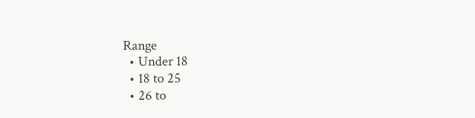Range
  • Under 18
  • 18 to 25
  • 26 to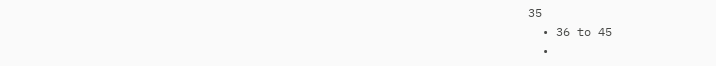35
  • 36 to 45
  •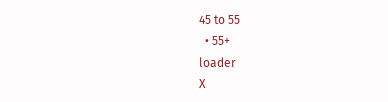45 to 55
  • 55+
loader
X